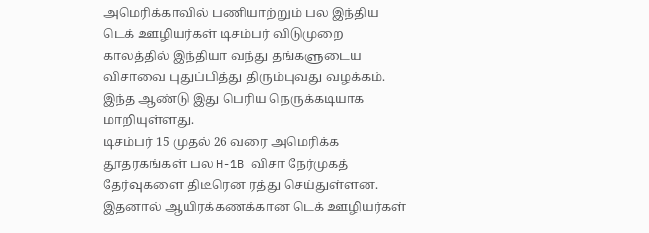அமெரிக்காவில் பணியாற்றும் பல இந்திய டெக் ஊழியர்கள் டிசம்பர் விடுமுறை காலத்தில் இந்தியா வந்து தங்களுடைய விசாவை புதுப்பித்து திரும்புவது வழக்கம். இந்த ஆண்டு இது பெரிய நெருக்கடியாக மாறியுள்ளது.
டிசம்பர் 15 முதல் 26 வரை அமெரிக்க தூதரகங்கள் பல H-1B விசா நேர்முகத் தேர்வுகளை திடீரென ரத்து செய்துள்ளன. இதனால் ஆயிரக்கணக்கான டெக் ஊழியர்கள்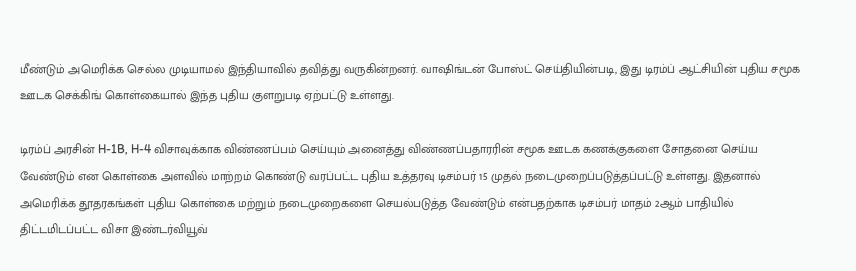மீண்டும் அமெரிக்க செல்ல முடியாமல் இந்தியாவில் தவித்து வருகின்றனர். வாஷிங்டன் போஸ்ட் செய்தியின்படி, இது டிரம்ப் ஆட்சியின் புதிய சமூக ஊடக செக்கிங் கொள்கையால் இந்த புதிய குளறுபடி ஏற்பட்டு உள்ளது.

டிரம்ப் அரசின் H-1B, H-4 விசாவுக்காக விண்ணப்பம் செய்யும் அனைத்து விண்ணப்பதாரரின் சமூக ஊடக கணக்குகளை சோதனை செய்ய வேண்டும் என கொள்கை அளவில் மாற்றம் கொண்டு வரப்பட்ட புதிய உத்தரவு டிசம்பர் 15 முதல் நடைமுறைப்படுத்தப்பட்டு உள்ளது. இதனால் அமெரிக்க தூதரகங்கள் புதிய கொள்கை மற்றும் நடைமுறைகளை செயல்படுத்த வேண்டும் என்பதற்காக டிசம்பர் மாதம் 2ஆம் பாதியில் திட்டமிடப்பட்ட விசா இண்டர்வியூவ்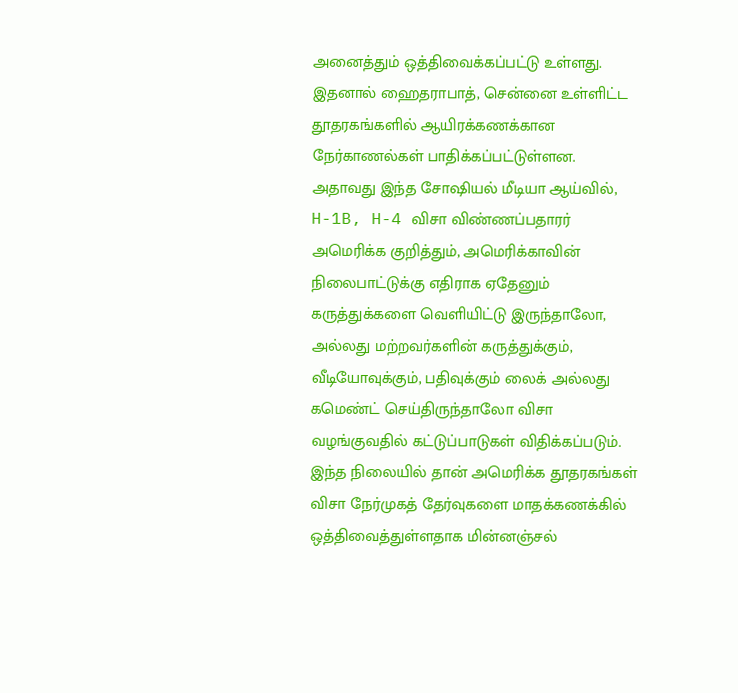அனைத்தும் ஒத்திவைக்கப்பட்டு உள்ளது. இதனால் ஹைதராபாத், சென்னை உள்ளிட்ட தூதரகங்களில் ஆயிரக்கணக்கான நேர்காணல்கள் பாதிக்கப்பட்டுள்ளன.
அதாவது இந்த சோஷியல் மீடியா ஆய்வில், H-1B, H-4 விசா விண்ணப்பதாரர் அமெரிக்க குறித்தும், அமெரிக்காவின் நிலைபாட்டுக்கு எதிராக ஏதேனும் கருத்துக்களை வெளியிட்டு இருந்தாலோ, அல்லது மற்றவர்களின் கருத்துக்கும், வீடியோவுக்கும், பதிவுக்கும் லைக் அல்லது கமெண்ட் செய்திருந்தாலோ விசா வழங்குவதில் கட்டுப்பாடுகள் விதிக்கப்படும்.
இந்த நிலையில் தான் அமெரிக்க தூதரகங்கள் விசா நேர்முகத் தேர்வுகளை மாதக்கணக்கில் ஒத்திவைத்துள்ளதாக மின்னஞ்சல்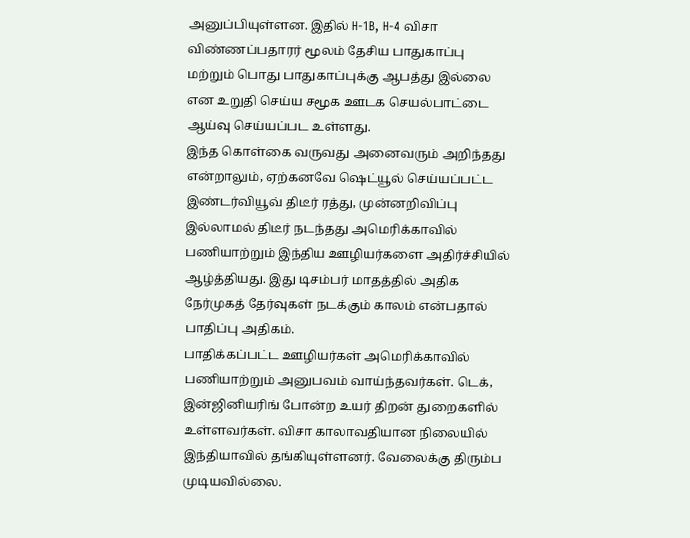அனுப்பியுள்ளன. இதில் H-1B, H-4 விசா விண்ணப்பதாரர் மூலம் தேசிய பாதுகாப்பு மற்றும் பொது பாதுகாப்புக்கு ஆபத்து இல்லை என உறுதி செய்ய சமூக ஊடக செயல்பாட்டை ஆய்வு செய்யப்பட உள்ளது.
இந்த கொள்கை வருவது அனைவரும் அறிந்தது என்றாலும், ஏற்கனவே ஷெட்யூல் செய்யப்பட்ட இண்டர்வியூவ் திடீர் ரத்து, முன்னறிவிப்பு இல்லாமல் திடீர் நடந்தது அமெரிக்காவில் பணியாற்றும் இந்திய ஊழியர்களை அதிர்ச்சியில் ஆழ்த்தியது. இது டிசம்பர் மாதத்தில் அதிக நேர்முகத் தேர்வுகள் நடக்கும் காலம் என்பதால் பாதிப்பு அதிகம்.
பாதிக்கப்பட்ட ஊழியர்கள் அமெரிக்காவில் பணியாற்றும் அனுபவம் வாய்ந்தவர்கள். டெக், இன்ஜினியரிங் போன்ற உயர் திறன் துறைகளில் உள்ளவர்கள். விசா காலாவதியான நிலையில் இந்தியாவில் தங்கியுள்ளனர். வேலைக்கு திரும்ப முடியவில்லை.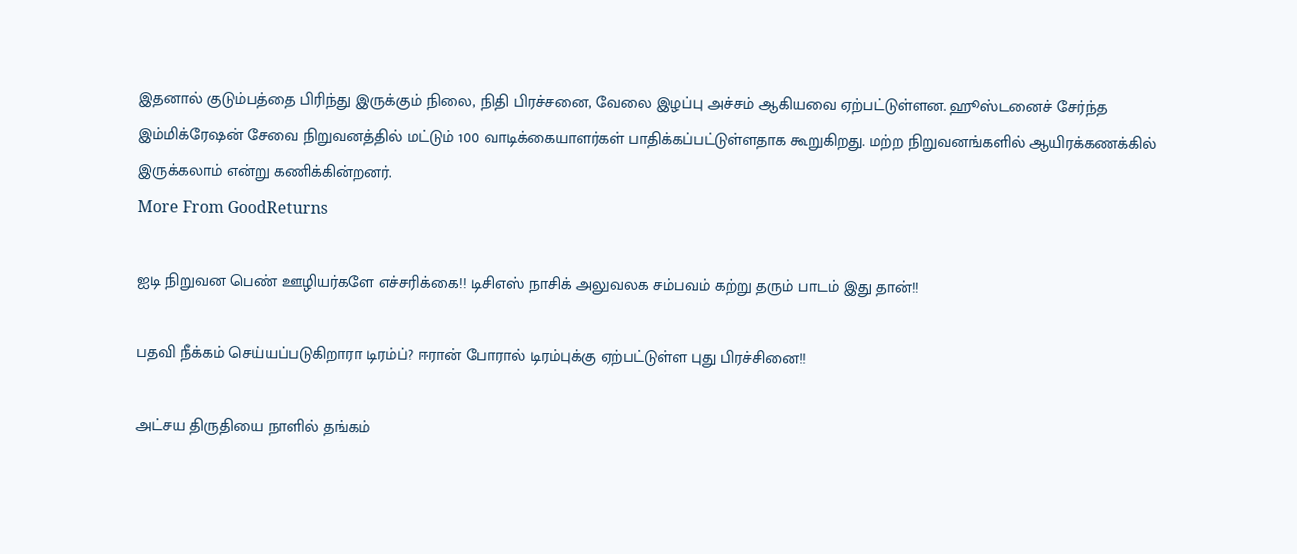இதனால் குடும்பத்தை பிரிந்து இருக்கும் நிலை, நிதி பிரச்சனை, வேலை இழப்பு அச்சம் ஆகியவை ஏற்பட்டுள்ளன. ஹூஸ்டனைச் சேர்ந்த இம்மிக்ரேஷன் சேவை நிறுவனத்தில் மட்டும் 100 வாடிக்கையாளர்கள் பாதிக்கப்பட்டுள்ளதாக கூறுகிறது. மற்ற நிறுவனங்களில் ஆயிரக்கணக்கில் இருக்கலாம் என்று கணிக்கின்றனர்.
More From GoodReturns

ஐடி நிறுவன பெண் ஊழியர்களே எச்சரிக்கை!! டிசிஎஸ் நாசிக் அலுவலக சம்பவம் கற்று தரும் பாடம் இது தான்!!

பதவி நீக்கம் செய்யப்படுகிறாரா டிரம்ப்? ஈரான் போரால் டிரம்புக்கு ஏற்பட்டுள்ள புது பிரச்சினை!!

அட்சய திருதியை நாளில் தங்கம்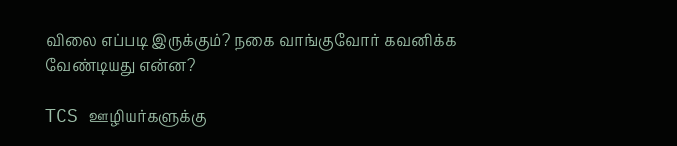விலை எப்படி இருக்கும்? நகை வாங்குவோர் கவனிக்க வேண்டியது என்ன?

TCS ஊழியர்களுக்கு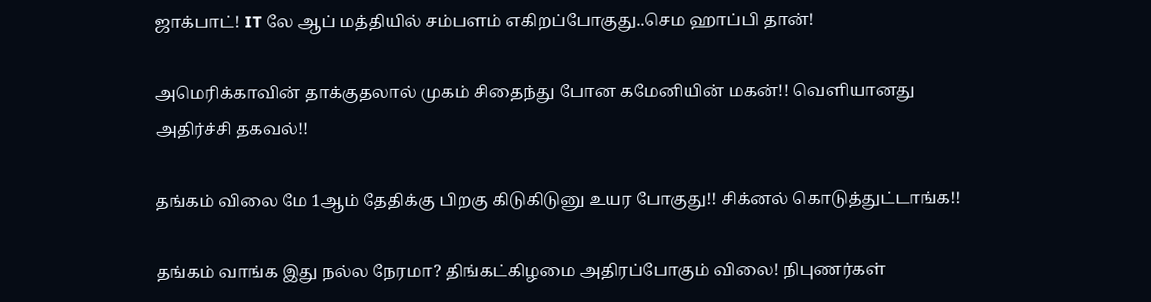ஜாக்பாட்! IT லே ஆப் மத்தியில் சம்பளம் எகிறப்போகுது..செம ஹாப்பி தான்!

அமெரிக்காவின் தாக்குதலால் முகம் சிதைந்து போன கமேனியின் மகன்!! வெளியானது அதிர்ச்சி தகவல்!!

தங்கம் விலை மே 1ஆம் தேதிக்கு பிறகு கிடுகிடுனு உயர போகுது!! சிக்னல் கொடுத்துட்டாங்க!!

தங்கம் வாங்க இது நல்ல நேரமா? திங்கட்கிழமை அதிரப்போகும் விலை! நிபுணர்கள்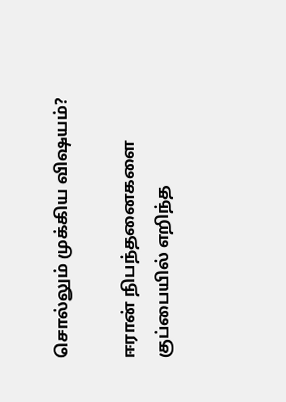சொல்லும் முக்கிய விஷயம்?

ஈரான் நிபந்தனைகளை குப்பையில் எறிந்த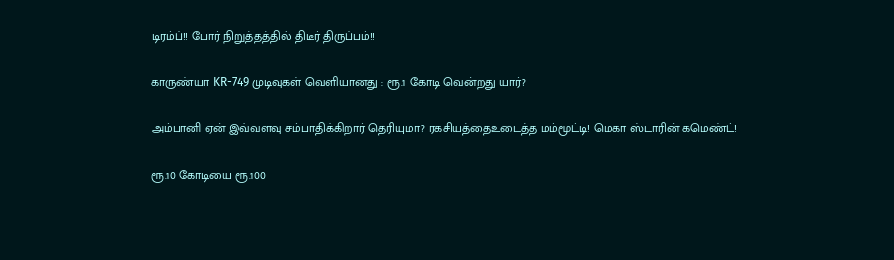டிரம்ப்!! போர் நிறுத்தத்தில் திடீர் திருப்பம்!!

காருண்யா KR-749 முடிவுகள் வெளியானது : ரூ.1 கோடி வென்றது யார்?

அம்பானி ஏன் இவ்வளவு சம்பாதிக்கிறார் தெரியுமா? ரகசியத்தைஉடைத்த மம்மூட்டி! மெகா ஸ்டாரின் கமெண்ட்!

ரூ.10 கோடியை ரூ.100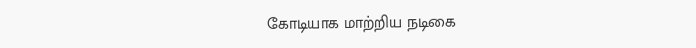கோடியாக மாற்றிய நடிகை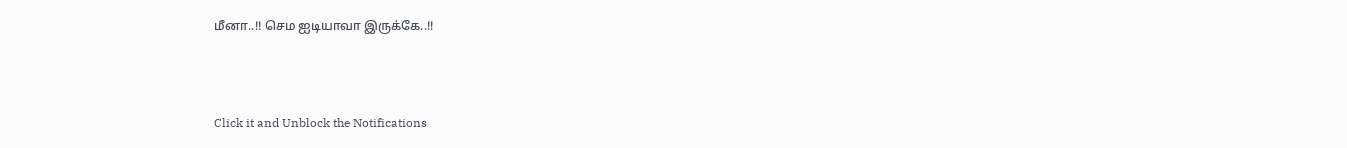மீனா..!! செம ஐடியாவா இருக்கே..!!



Click it and Unblock the Notifications